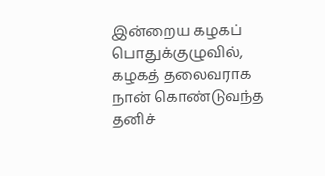இன்றைய கழகப் பொதுக்குழுவில்,
கழகத் தலைவராக நான் கொண்டுவந்த தனிச்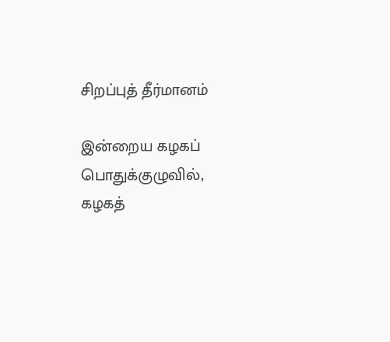சிறப்புத் தீர்மானம்

இன்றைய கழகப் பொதுக்குழுவில்,
கழகத்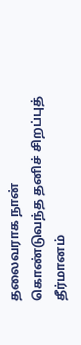தலைவராக நான் கொண்டுவந்த தனிச் சிறப்புத் தீர்மானம்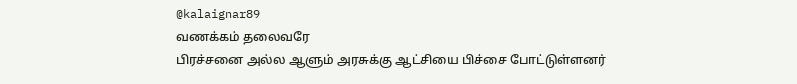@kalaignar89
வணக்கம் தலைவரே
பிரச்சனை அல்ல ஆளும் அரசுக்கு ஆட்சியை பிச்சை போட்டுள்ளனர்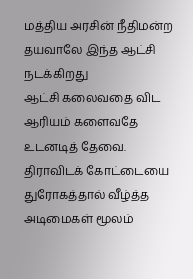மத்திய அரசின் நீதிமன்ற தயவாலே இந்த ஆட்சி நடக்கிறது
ஆட்சி கலைவதை விட
ஆரியம் களைவதே உடனடித் தேவை.
திராவிடக் கோட்டையை
துரோகத்தால் வீழ்த்த
அடிமைகள் மூலம்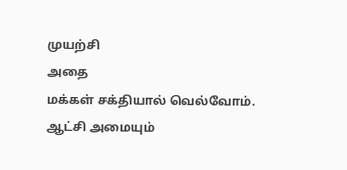முயற்சி
அதை
மக்கள் சக்தியால் வெல்வோம்.
ஆட்சி அமையும்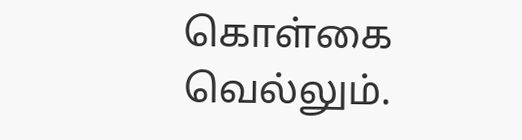கொள்கை வெல்லும்.